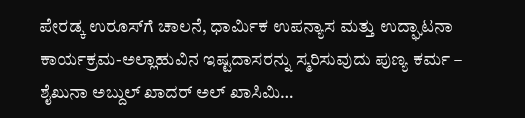ಪೇರಡ್ಕ ಉರೂಸ್‌ಗೆ ಚಾಲನೆ, ಧಾರ್ಮಿಕ ಉಪನ್ಯಾಸ ಮತ್ತು ಉದ್ಘಾಟನಾ ಕಾರ್ಯಕ್ರಮ-ಅಲ್ಲಾಹುವಿನ ಇಷ್ಟದಾಸರನ್ನು ಸ್ಮರಿಸುವುದು ಪುಣ್ಯ ಕರ್ಮ – ಶೈಖುನಾ ಅಬ್ದುಲ್ ಖಾದರ್ ಅಲ್ ಖಾಸಿಮಿ…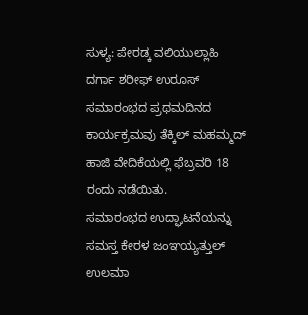ಸುಳ್ಯ: ಪೇರಡ್ಕ ವಲಿಯುಲ್ಲಾಹಿ ದರ್ಗಾ ಶರೀಫ್ ಉರೂಸ್ ಸಮಾರಂಭದ ಪ್ರಥಮದಿನದ ಕಾರ್ಯಕ್ರಮವು ತೆಕ್ಕಿಲ್ ಮಹಮ್ಮದ್ ಹಾಜಿ ವೇದಿಕೆಯಲ್ಲಿ ಫೆಬ್ರವರಿ 18 ರಂದು ನಡೆಯಿತು.
ಸಮಾರಂಭದ ಉದ್ಘಾಟನೆಯನ್ನು ಸಮಸ್ತ ಕೇರಳ ಜಂಞಯ್ಯತ್ತುಲ್ ಉಲಮಾ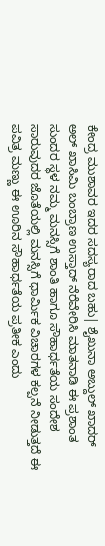ಕೇಂದ್ರ ಮುಶಾವರ ಇದರ ಸದಸ್ಯರಾದ ಬಹು| ಶೈಖುನಾ ಅಬ್ದುಲ್ ಖಾದರ್ ಅಲ್ ಖಾಸಿಮಿ ಬಂಬ್ರಾಣ ಉಸ್ತಾದ್ ನೆರೆವೇರಿಸಿ ಮಾತನಾಡಿ ಈ ಪ್ರಶಾಂತ ಸುಂದರ ಸ್ಥಳ ನಮ್ಮ ಮನಸ್ಸಿಗೆ ಶಾಂತಿ ಹಾಗೂ ಸೌಹಾರ್ಧತೆಯ ಸಂದೇಶ ಸಾರುವುದರ ಜೊತೆಯಲ್ಲಿ ಮನಸ್ಸಿಗೆ ಧಾರ್ಮಿಕ ವಿಚಾರಗಳ ಕಲ್ಪನೆ ನೀಡುತ್ತದೆ ಈ ಪವಿತ್ರ ಮಣ್ಣು ಈ ಊರಿನ ಸೌಹಾರ್ಧತೆಯ ಪ್ರತೀಕ ಎಂದು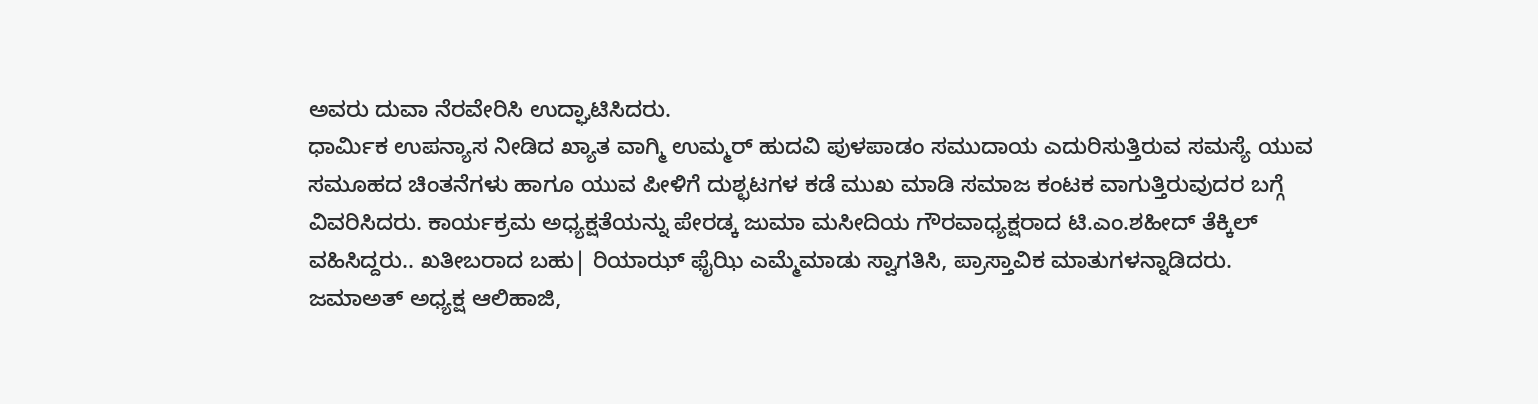ಅವರು ದುವಾ ನೆರವೇರಿಸಿ ಉದ್ಘಾಟಿಸಿದರು.
ಧಾರ್ಮಿಕ ಉಪನ್ಯಾಸ ನೀಡಿದ ಖ್ಯಾತ ವಾಗ್ಮಿ ಉಮ್ಮರ್ ಹುದವಿ ಪುಳಪಾಡಂ ಸಮುದಾಯ ಎದುರಿಸುತ್ತಿರುವ ಸಮಸ್ಯೆ ಯುವ ಸಮೂಹದ ಚಿಂತನೆಗಳು ಹಾಗೂ ಯುವ ಪೀಳಿಗೆ ದುಶ್ಛಟಗಳ ಕಡೆ ಮುಖ ಮಾಡಿ ಸಮಾಜ ಕಂಟಕ ವಾಗುತ್ತಿರುವುದರ ಬಗ್ಗೆ ವಿವರಿಸಿದರು. ಕಾರ್ಯಕ್ರಮ ಅಧ್ಯಕ್ಷತೆಯನ್ನು ಪೇರಡ್ಕ ಜುಮಾ ಮಸೀದಿಯ ಗೌರವಾಧ್ಯಕ್ಷರಾದ ಟಿ.ಎಂ.ಶಹೀದ್ ತೆಕ್ಕಿಲ್ ವಹಿಸಿದ್ದರು.. ಖತೀಬರಾದ ಬಹು| ರಿಯಾಝ್ ಫೈಝಿ ಎಮ್ಮೆಮಾಡು ಸ್ವಾಗತಿಸಿ, ಪ್ರಾಸ್ತಾವಿಕ ಮಾತುಗಳನ್ನಾಡಿದರು.
ಜಮಾಅತ್ ಅಧ್ಯಕ್ಷ ಆಲಿಹಾಜಿ,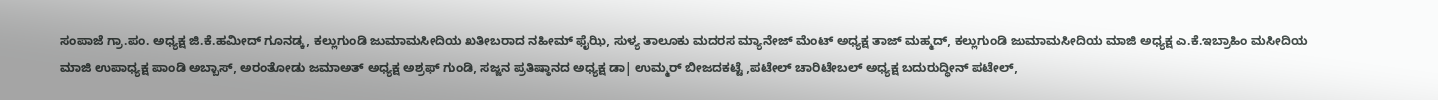ಸಂಪಾಜೆ ಗ್ರಾ.ಪಂ. ಅಧ್ಯಕ್ಷ ಜಿ.ಕೆ.ಹಮೀದ್ ಗೂನಡ್ಕ, ಕಲ್ಲುಗುಂಡಿ ಜುಮಾಮಸೀದಿಯ ಖತೀಬರಾದ ನಹೀಮ್ ಫೈಝಿ, ಸುಳ್ಯ ತಾಲೂಕು ಮದರಸ ಮ್ಯಾನೇಜ್ ಮೆಂಟ್ ಅಧ್ಯಕ್ಷ ತಾಜ್ ಮಹ್ಮದ್, ಕಲ್ಲುಗುಂಡಿ ಜುಮಾಮಸೀದಿಯ ಮಾಜಿ ಅಧ್ಯಕ್ಷ ಎ.ಕೆ.ಇಬ್ರಾಹಿಂ ಮಸೀದಿಯ ಮಾಜಿ ಉಪಾಧ್ಯಕ್ಷ ಪಾಂಡಿ ಅಬ್ಬಾಸ್, ಅರಂತೋಡು ಜಮಾಅತ್ ಅಧ್ಯಕ್ಷ ಅಶ್ರಫ್ ಗುಂಡಿ, ಸಜ್ಜನ ಪ್ರತಿಷ್ಠಾನದ ಅಧ್ಯಕ್ಷ ಡಾ| ಉಮ್ಮರ್ ಬೀಜದಕಟ್ಟೆ ,ಪಟೇಲ್ ಚಾರಿಟೇಬಲ್ ಅಧ್ಯಕ್ಷ ಬದುರುದ್ಧೀನ್ ಪಟೇಲ್,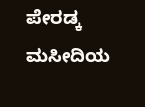ಪೇರಡ್ಕ ಮಸೀದಿಯ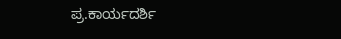ಪ್ರ.ಕಾರ್ಯದರ್ಶಿ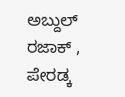ಅಬ್ದುಲ್ ರಜಾಕ್ , ಪೇರಡ್ಕ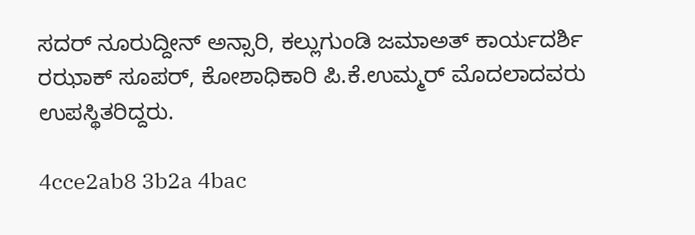ಸದರ್ ನೂರುದ್ದೀನ್ ಅನ್ಸಾರಿ, ಕಲ್ಲುಗುಂಡಿ ಜಮಾಅತ್ ಕಾರ್ಯದರ್ಶಿ ರಝಾಕ್ ಸೂಪರ್, ಕೋಶಾಧಿಕಾರಿ ಪಿ.ಕೆ.ಉಮ್ಮರ್ ಮೊದಲಾದವರು ಉಪಸ್ಥಿತರಿದ್ದರು.

4cce2ab8 3b2a 4bac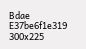Bdae E37be6f1e319 300x225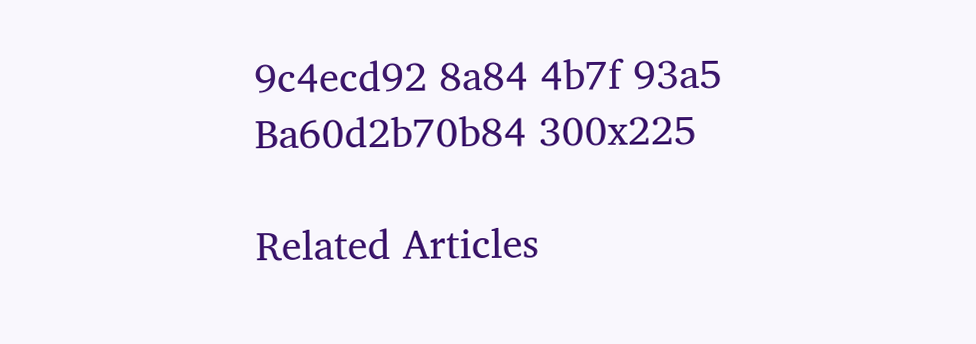9c4ecd92 8a84 4b7f 93a5 Ba60d2b70b84 300x225

Related Articles